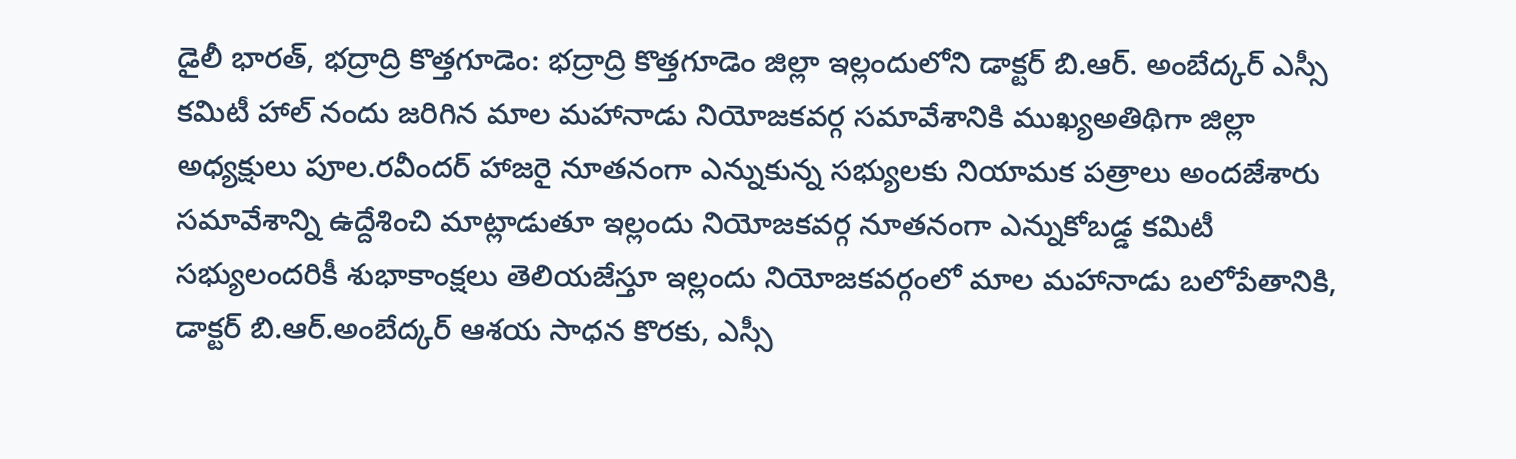డైలీ భారత్, భద్రాద్రి కొత్తగూడెం: భద్రాద్రి కొత్తగూడెం జిల్లా ఇల్లందులోని డాక్టర్ బి.ఆర్. అంబేద్కర్ ఎస్సీ కమిటీ హాల్ నందు జరిగిన మాల మహానాడు నియోజకవర్గ సమావేశానికి ముఖ్యఅతిథిగా జిల్లా అధ్యక్షులు పూల.రవీందర్ హాజరై నూతనంగా ఎన్నుకున్న సభ్యులకు నియామక పత్రాలు అందజేశారు సమావేశాన్ని ఉద్దేశించి మాట్లాడుతూ ఇల్లందు నియోజకవర్గ నూతనంగా ఎన్నుకోబడ్డ కమిటీ సభ్యులందరికీ శుభాకాంక్షలు తెలియజేస్తూ ఇల్లందు నియోజకవర్గంలో మాల మహానాడు బలోపేతానికి, డాక్టర్ బి.ఆర్.అంబేద్కర్ ఆశయ సాధన కొరకు, ఎస్సీ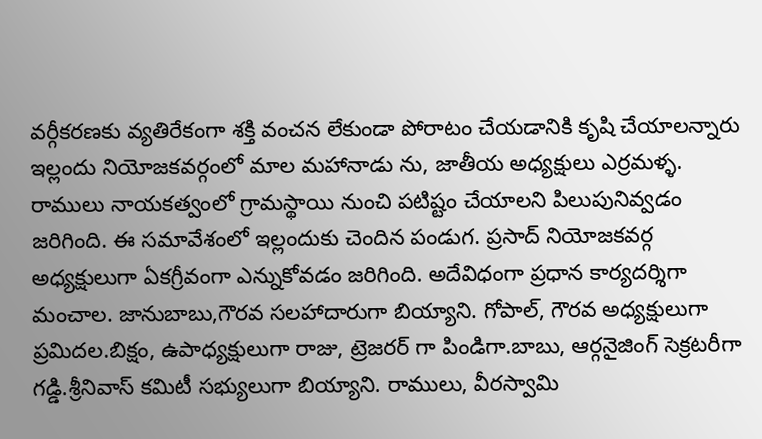వర్గీకరణకు వ్యతిరేకంగా శక్తి వంచన లేకుండా పోరాటం చేయడానికి కృషి చేయాలన్నారు ఇల్లందు నియోజకవర్గంలో మాల మహానాడు ను, జాతీయ అధ్యక్షులు ఎర్రమళ్ళ. రాములు నాయకత్వంలో గ్రామస్థాయి నుంచి పటిష్టం చేయాలని పిలుపునివ్వడం జరిగింది. ఈ సమావేశంలో ఇల్లందుకు చెందిన పండుగ. ప్రసాద్ నియోజకవర్గ అధ్యక్షులుగా ఏకగ్రీవంగా ఎన్నుకోవడం జరిగింది. అదేవిధంగా ప్రధాన కార్యదర్శిగా మంచాల. జానుబాబు,గౌరవ సలహాదారుగా బియ్యాని. గోపాల్, గౌరవ అధ్యక్షులుగా ప్రమిదల.బిక్షం, ఉపాధ్యక్షులుగా రాజు, ట్రెజరర్ గా పిండిగా.బాబు, ఆర్గనైజింగ్ సెక్రటరీగా గడ్డి.శ్రీనివాస్ కమిటీ సభ్యులుగా బియ్యాని. రాములు, వీరస్వామి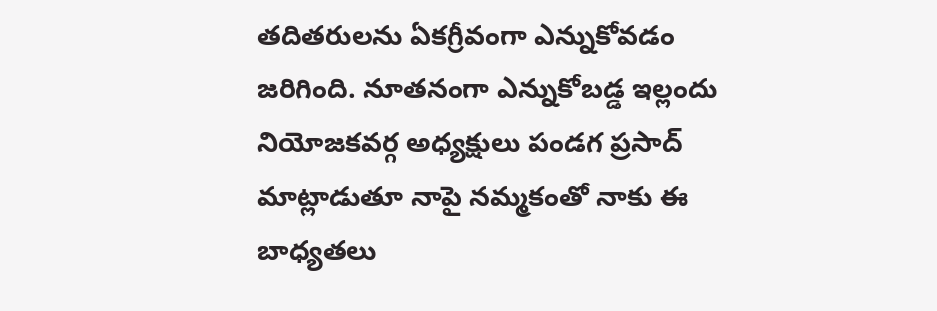తదితరులను ఏకగ్రీవంగా ఎన్నుకోవడం జరిగింది. నూతనంగా ఎన్నుకోబడ్డ ఇల్లందు నియోజకవర్గ అధ్యక్షులు పండగ ప్రసాద్ మాట్లాడుతూ నాపై నమ్మకంతో నాకు ఈ బాధ్యతలు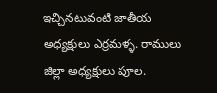ఇచ్చినటువంటి జాతీయ అధ్యక్షులు ఎర్రమళ్ళ. రాములు జిల్లా అధ్యక్షులు పూల.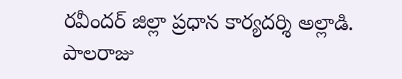రవీందర్ జిల్లా ప్రధాన కార్యదర్శి అల్లాడి. పాలరాజు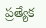ప్రత్యేక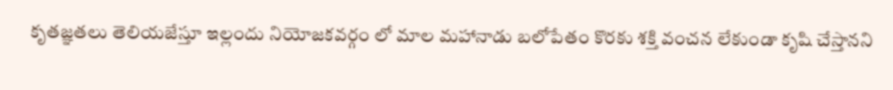కృతజ్ఞతలు తెలియజేస్తూ ఇల్లందు నియోజకవర్గం లో మాల మహానాడు బలోపేతం కొరకు శక్తి వంచన లేకుండా కృషి చేస్తానని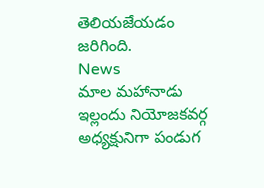తెలియజేయడం జరిగింది.
News
మాల మహానాడు ఇల్లందు నియోజకవర్గ అధ్యక్షునిగా పండుగ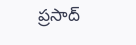ప్రసాద్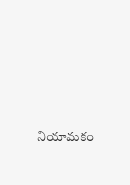నియామకం